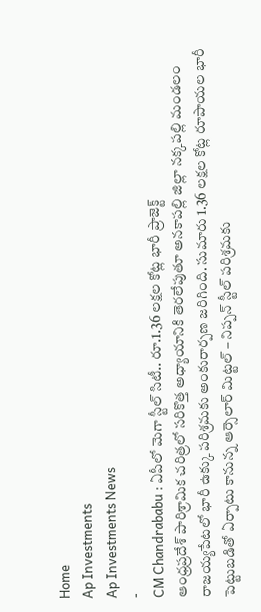Home
Ap Investments
Ap Investments News
-
CM Chandrababu : ఏపీలో మెగా స్టీల్ సిటీ.. రూ.1.36 లక్షల కోట్ల భారీ ప్రాజెక్ట్
ఆంధ్రప్రదేశ్ పారిశ్రామిక చరిత్రలో సరికొత్త అధ్యాయానికి తెరలేపుతూ అనకాపల్లి జిల్లా నక్కపల్లి మండలం రాజయ్యపేటలో భారీ ఉక్కు పరిశ్రమకు అంకురార్పణ జరిగింది. సుమారు 1.36 లక్షల కోట్ల రూపాయల భారీ పెట్టుబడితో ఏర్పాటు కానున్న ఆర్సెలార్ మిట్టల్ – నిప్పన్ స్టీల్ పరిశ్రమకు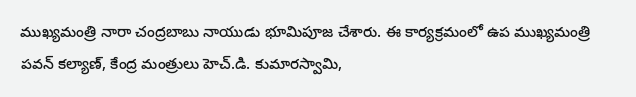ముఖ్యమంత్రి నారా చంద్రబాబు నాయుడు భూమిపూజ చేశారు. ఈ కార్యక్రమంలో ఉప ముఖ్యమంత్రి పవన్ కల్యాణ్, కేంద్ర మంత్రులు హెచ్.డి. కుమారస్వామి,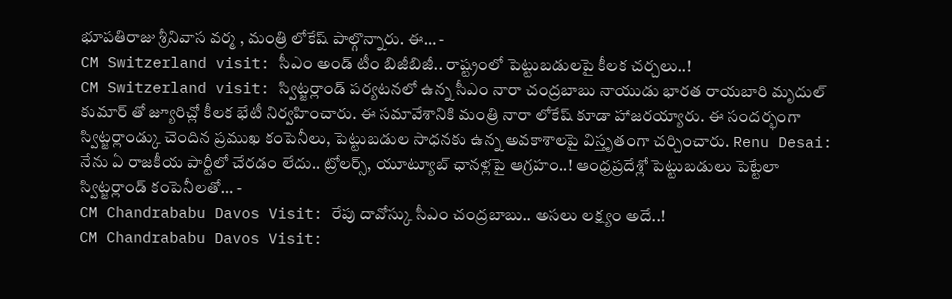భూపతిరాజు శ్రీనివాస వర్మ , మంత్రి లోకేష్ పాల్గొన్నారు. ఈ… -
CM Switzerland visit: సీఎం అండ్ టీం బిజీబిజీ.. రాష్ట్రంలో పెట్టుబడులపై కీలక చర్చలు..!
CM Switzerland visit: స్విట్జర్లాండ్ పర్యటనలో ఉన్న సీఎం నారా చంద్రబాబు నాయుడు భారత రాయబారి మృదుల్ కుమార్ తో జ్యూరిచ్లో కీలక భేటీ నిర్వహించారు. ఈ సమావేశానికి మంత్రి నారా లోకేష్ కూడా హాజరయ్యారు. ఈ సందర్భంగా స్విట్జర్లాండ్కు చెందిన ప్రముఖ కంపెనీలు, పెట్టుబడుల సాధనకు ఉన్న అవకాశాలపై విస్తృతంగా చర్చించారు. Renu Desai: నేను ఏ రాజకీయ పార్టీలో చేరడం లేదు.. ట్రోలర్స్, యూట్యూబ్ ఛానళ్లపై ఆగ్రహం..! ఆంధ్రప్రదేశ్లో పెట్టుబడులు పెట్టేలా స్విట్జర్లాండ్ కంపెనీలతో… -
CM Chandrababu Davos Visit: రేపు దావోస్కు సీఎం చంద్రబాబు.. అసలు లక్ష్యం అదే..!
CM Chandrababu Davos Visit: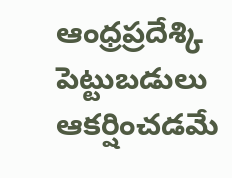ఆంధ్రప్రదేశ్కి పెట్టుబడులు ఆకర్షించడమే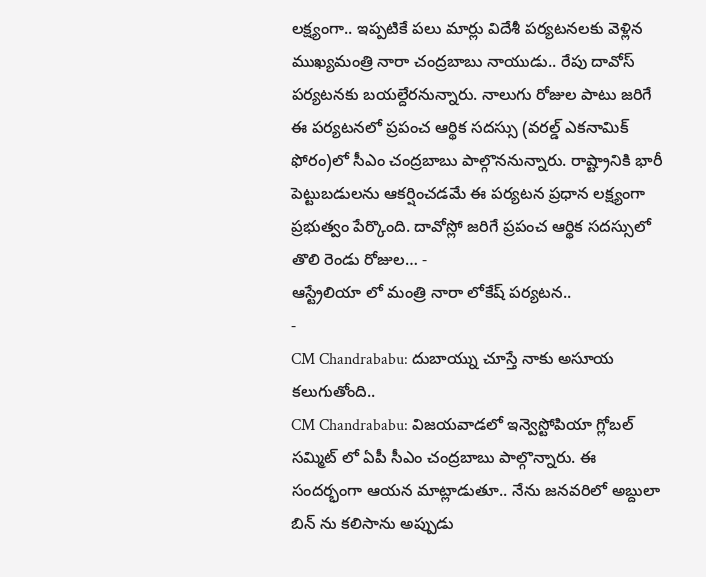లక్ష్యంగా.. ఇప్పటికే పలు మార్లు విదేశీ పర్యటనలకు వెళ్లిన ముఖ్యమంత్రి నారా చంద్రబాబు నాయుడు.. రేపు దావోస్ పర్యటనకు బయల్దేరనున్నారు. నాలుగు రోజుల పాటు జరిగే ఈ పర్యటనలో ప్రపంచ ఆర్థిక సదస్సు (వరల్డ్ ఎకనామిక్ ఫోరం)లో సీఎం చంద్రబాబు పాల్గొననున్నారు. రాష్ట్రానికి భారీ పెట్టుబడులను ఆకర్షించడమే ఈ పర్యటన ప్రధాన లక్ష్యంగా ప్రభుత్వం పేర్కొంది. దావోస్లో జరిగే ప్రపంచ ఆర్థిక సదస్సులో తొలి రెండు రోజుల… -
ఆస్ట్రేలియా లో మంత్రి నారా లోకేష్ పర్యటన..
-
CM Chandrababu: దుబాయ్ను చూస్తే నాకు అసూయ కలుగుతోంది..
CM Chandrababu: విజయవాడలో ఇన్వెస్టోపియా గ్లోబల్ సమ్మిట్ లో ఏపీ సీఎం చంద్రబాబు పాల్గొన్నారు. ఈ సందర్భంగా ఆయన మాట్లాడుతూ.. నేను జనవరిలో అబ్దులా బిన్ ను కలిసాను అప్పుడు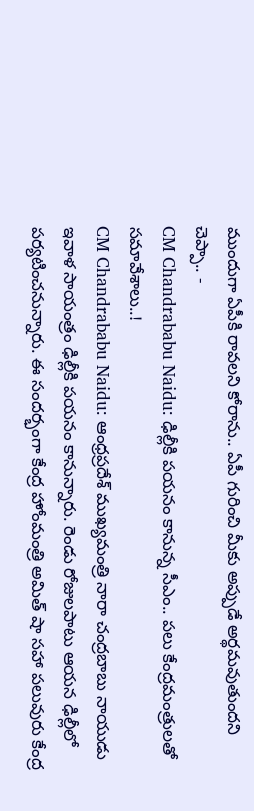ముందుగా ఏపీకి రావలని కోరాను.. ఏపీ గురించి మీకు అప్పుడే అర్థమవుతుందని చెప్పా.. -
CM Chandrababu Naidu: ఢిల్లీకి పయనం కానున్న సీఎం.. పలు కేంద్రమంత్రులతో సమావేశాలు..!
CM Chandrababu Naidu: ఆంధ్రప్రదేశ్ ముఖ్యమంత్రి నారా చంద్రబాబు నాయుడు ఇవాళ సాయంత్రం ఢిల్లీకి పయనం కానున్నారు. రెండు రోజులపాటు ఆయన ఢిల్లీలో పర్యటించనున్నారు. ఈ సందర్భంగా కేంద్ర హోంమంత్రి అమిత్ షా సహా పలువురు కేంద్ర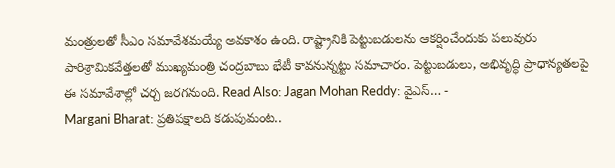మంత్రులతో సీఎం సమావేశమయ్యే అవకాశం ఉంది. రాష్ట్రానికి పెట్టుబడులను ఆకర్షించేందుకు పలువురు పారిశ్రామికవేత్తలతో ముఖ్యమంత్రి చంద్రబాబు భేటీ కావనున్నట్టు సమాచారం. పెట్టుబడులు, అభివృద్ధి ప్రాధాన్యతలపై ఈ సమావేశాల్లో చర్చ జరగనుంది. Read Also: Jagan Mohan Reddy: వైఎస్… -
Margani Bharat: ప్రతిపక్షాలది కడుపుమంట..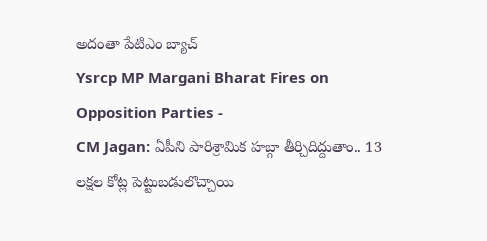అదంతా పేటిఎం బ్యాచ్
Ysrcp MP Margani Bharat Fires on Opposition Parties -
CM Jagan: ఏపీని పారిశ్రామిక హబ్గా తీర్చిదిద్దుతాం.. 13 లక్షల కోట్ల పెట్టుబడులొచ్చాయి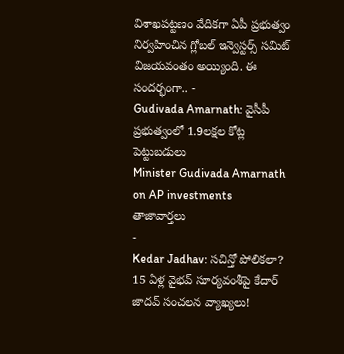విశాఖపట్టణం వేదికగా ఏపీ ప్రభుత్వం నిర్వహించిన గ్లోబల్ ఇన్వెస్టర్స్ సమిట్ విజయవంతం అయ్యింది. ఈ సందర్భంగా.. -
Gudivada Amarnath: వైసీపీ ప్రభుత్వంలో 1.9లక్షల కోట్ల పెట్టుబడులు
Minister Gudivada Amarnath on AP investments
తాజావార్తలు
-
Kedar Jadhav: సచిన్తో పోలికలా? 15 ఏళ్ల వైభవ్ సూర్యవంశీపై కేదార్ జాదవ్ సంచలన వ్యాఖ్యలు!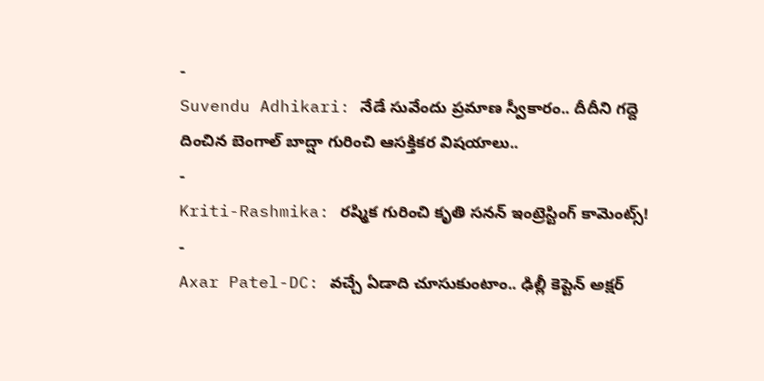-
Suvendu Adhikari: నేడే సువేందు ప్రమాణ స్వీకారం.. దీదీని గద్దె దించిన బెంగాల్ బాద్షా గురించి ఆసక్తికర విషయాలు..
-
Kriti-Rashmika: రష్మిక గురించి కృతి సనన్ ఇంట్రెస్టింగ్ కామెంట్స్!
-
Axar Patel-DC: వచ్చే ఏడాది చూసుకుంటాం.. ఢిల్లీ కెప్టెన్ అక్షర్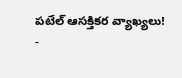పటేల్ ఆసక్తికర వ్యాఖ్యలు!
-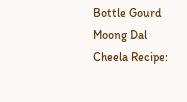Bottle Gourd Moong Dal Cheela Recipe: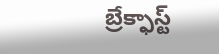బ్రేక్ఫాస్ట్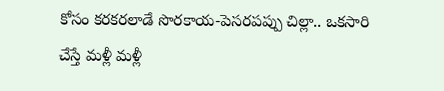కోసం కరకరలాడే సొరకాయ-పెసరపప్పు చిల్లా.. ఒకసారి చేస్తే మళ్లీ మళ్లీ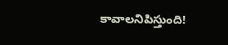కావాలనిపిస్తుంది!